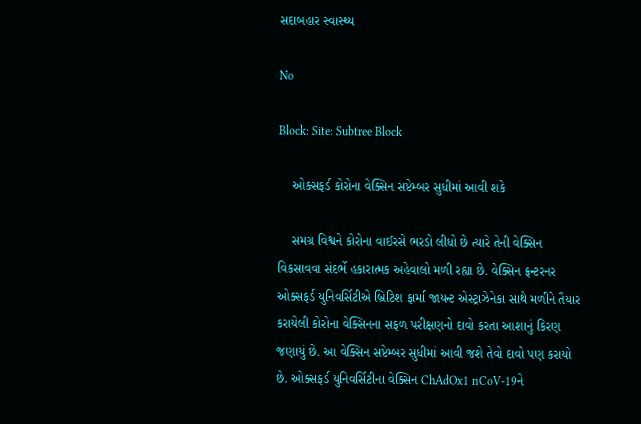સદાબહાર સ્વાસ્થ્ય

No

Block: Site: Subtree Block

    ઓક્સફર્ડ કોરોના વેક્સિન સપ્ટેમ્બર સુધીમાં આવી શકે

    સમગ્ર વિશ્વને કોરોના વાઈરસે ભરડો લીધો છે ત્યારે તેની વેક્સિન વિકસાવવા સંદર્ભે હકારાત્મક અહેવાલો મળી રહ્યા છે. વેક્સિન ફ્રન્ટરનર ઓક્સફર્ડ યુનિવર્સિટીએ બ્રિટિશ ફાર્મા જાયન્ટ એસ્ટ્રાઝેનેકા સાથે મળીને તૈયાર કરાયેલી કોરોના વેક્સિનના સફળ પરીક્ષણનો દાવો કરતા આશાનું કિરણ જણાયું છે. આ વેક્સિન સપ્ટેમ્બર સુધીમાં આવી જશે તેવો દાવો પણ કરાયો છે. ઓક્સફર્ડ યુનિવર્સિટીના વેક્સિન ChAdOx1 nCoV-19ને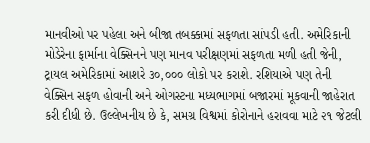માનવીઓ પર પહેલા અને બીજા તબક્કામાં સફળતા સાંપડી હતી. અમેરિકાની મોડેરેના ફાર્માના વેક્સિનને પણ માનવ પરીક્ષણમાં સફળતા મળી હતી જેની, ટ્રાયલ અમેરિકામાં આશરે ૩૦,૦૦૦ લોકો પર કરાશે. રશિયાએ પણ તેની વેક્સિન સફળ હોવાની અને ઓગસ્ટના મધ્યભાગમાં બજારમાં મૂકવાની જાહેરાત કરી દીધી છે. ઉલ્લેખનીય છે કે, સમગ્ર વિશ્વમાં કોરોનાને હરાવવા માટે ૨૧ જેટલી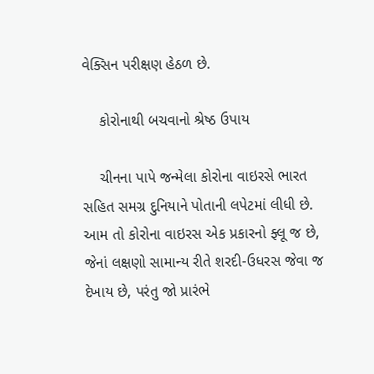વેક્સિન પરીક્ષણ હેઠળ છે.

    કોરોનાથી બચવાનો શ્રેષ્ઠ ઉપાય

    ચીનના પાપે જન્મેલા કોરોના વાઇરસે ભારત સહિત સમગ્ર દુનિયાને પોતાની લપેટમાં લીધી છે. આમ તો કોરોના વાઇરસ એક પ્રકારનો ફ્લૂ જ છે, જેનાં લક્ષણો સામાન્ય રીતે શરદી-ઉધરસ જેવા જ દેખાય છે, પરંતુ જો પ્રારંભે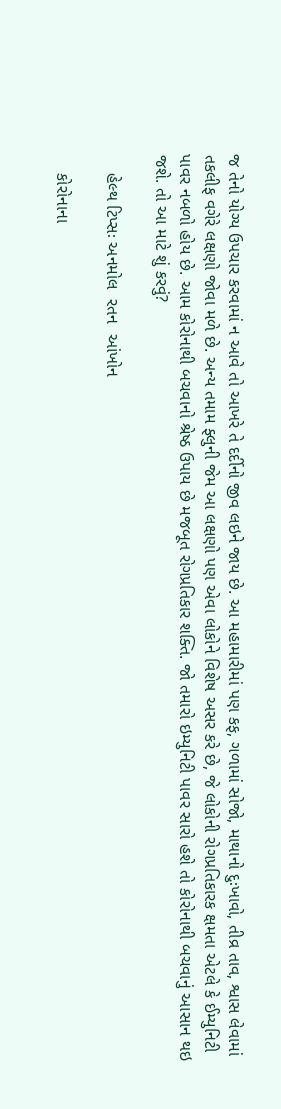જ તેનો યોગ્ય ઉપચાર કરવામાં ન આવે તો આખરે તે દર્દીનો જીવ લઇને જાય છે. આ મહામારીમાં પણ કફ, ગળામાં સોજો, માથાનો દુઃખાવો, તીવ્ર તાવ, શ્વાસ લેવામાં તકલીફ વગેરે લક્ષણો જોવા મળે છે. અન્ય તમામ ફ્લુની જેમ આ લક્ષણો પણ એવા લોકોને વિશેષ અસર કરે છે, જે લોકોની રોગપ્રતિકારક ક્ષમતા એટલે કે ઈમ્યુનિટી પાવર નબળો હોય છે. આમ કોરોનાથી બચવાનો શ્રેષ્ઠ ઉપાય છે મજબૂત રોગપ્રતિકાર શક્તિ. જો તમારો ઇમ્યુનિટી પાવર સારો હશે તો કોરોનાથી બચવાનું આસાન થઇ જશે. તો આ માટે શું કરવું?

    હેલ્થ ટિપ્સઃ અનમોલ  રતન  આંખોન

    કોરોનાના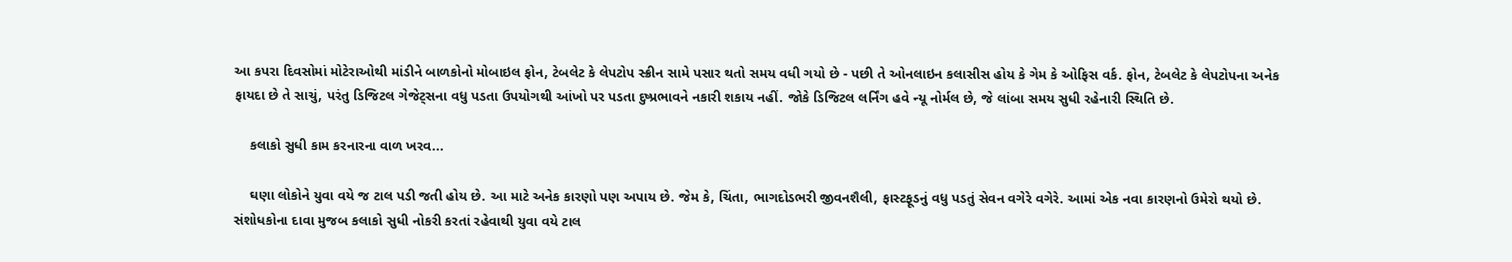આ કપરા દિવસોમાં મોટેરાઓથી માંડીને બાળકોનો મોબાઇલ ફોન, ટેબલેટ કે લેપટોપ સ્ક્રીન સામે પસાર થતો સમય વધી ગયો છે - પછી તે ઓનલાઇન કલાસીસ હોય કે ગેમ કે ઓફિસ વર્ક. ફોન, ટેબલેટ કે લેપટોપના અનેક ફાયદા છે તે સાચું, પરંતુ ડિજિટલ ગેજેટ્સના વધુ પડતા ઉપયોગથી આંખો પર પડતા દુષ્પ્રભાવને નકારી શકાય નહીં. જોકે ડિજિટલ લર્નિંગ હવે ન્યૂ નોર્મલ છે, જે લાંબા સમય સુધી રહેનારી સ્થિતિ છે.

    કલાકો સુધી કામ કરનારના વાળ ખરવ...

    ઘણા લોકોને યુવા વયે જ ટાલ પડી જતી હોય છે. આ માટે અનેક કારણો પણ અપાય છે. જેમ કે, ચિંતા, ભાગદોડભરી જીવનશૈલી, ફાસ્ટફૂડનું વધુ પડતું સેવન વગેરે વગેરે. આમાં એક નવા કારણનો ઉમેરો થયો છે. સંશોધકોના દાવા મુજબ કલાકો સુધી નોકરી કરતાં રહેવાથી યુવા વયે ટાલ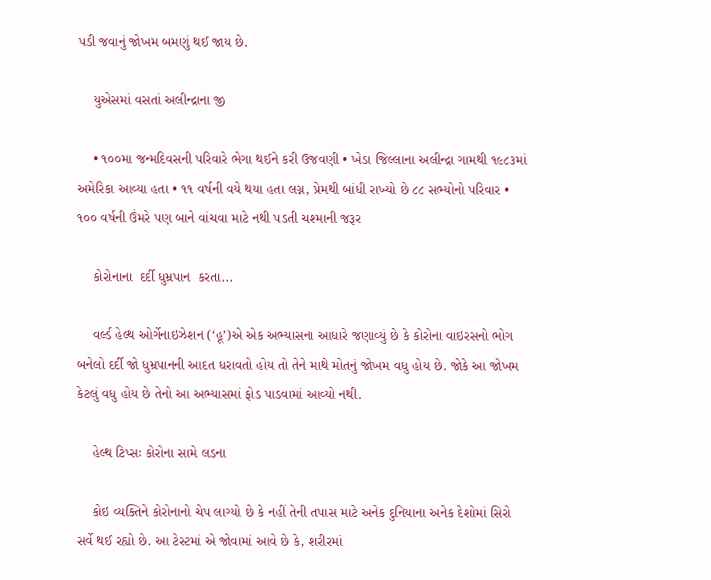પડી જવાનું જોખમ બમણું થઈ જાય છે.

    યુએસમાં વસતાં અલીન્દ્રાના જી

    • ૧૦૦મા જન્મદિવસની પરિવારે ભેગા થઈને કરી ઉજવણી • ખેડા જિલ્લાના અલીન્દ્રા ગામથી ૧૯૮૩માં અમેરિકા આવ્યા હતા • ૧૧ વર્ષની વયે થયા હતા લગ્ન, પ્રેમથી બાંધી રાખ્યો છે ૮૮ સભ્યોનો પરિવાર • ૧૦૦ વર્ષની ઉંમરે પણ બાને વાંચવા માટે નથી પડતી ચશ્માની જરૂર

    કોરોનાના  દર્દી ધુમ્રપાન  કરતા...

    વર્લ્ડ હેલ્થ ઓર્ગેનાઇઝેશન (‘હૂ’)એ એક અભ્યાસના આધારે જણાવ્યું છે કે કોરોના વાઇરસનો ભોગ બનેલો દર્દી જો ધુમ્રપાનની આદત ધરાવતો હોય તો તેને માથે મોતનું જોખમ વધુ હોય છે. જોકે આ જોખમ કેટલું વધુ હોય છે તેનો આ અભ્યાસમાં ફોડ પાડવામાં આવ્યો નથી.

    હેલ્થ ટિપ્સઃ કોરોના સામે લડના

    કોઇ વ્યક્તિને કોરોનાનો ચેપ લાગ્યો છે કે નહીં તેની તપાસ માટે અનેક દુનિયાના અનેક દેશોમાં સિરો સર્વે થઈ રહ્યો છે. આ ટેસ્ટમાં એ જોવામાં આવે છે કે, શરીરમાં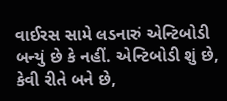વાઈરસ સામે લડનારું એન્ટિબોડી બન્યું છે કે નહીં. એન્ટિબોડી શું છે, કેવી રીતે બને છે,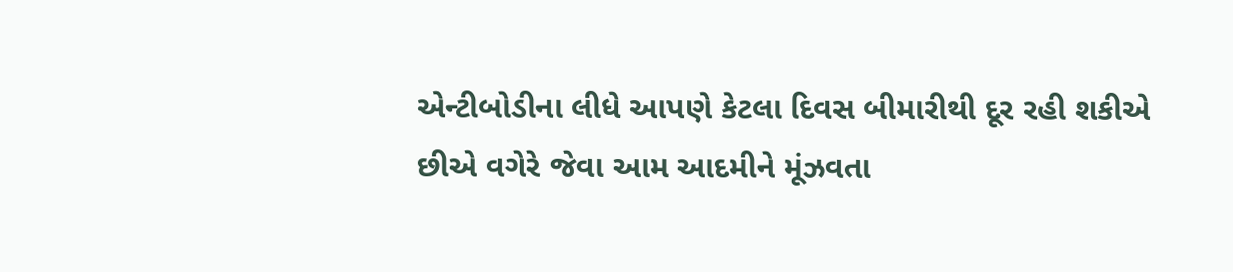એન્ટીબોડીના લીધે આપણે કેટલા દિવસ બીમારીથી દૂર રહી શકીએ છીએ વગેરે જેવા આમ આદમીને મૂંઝવતા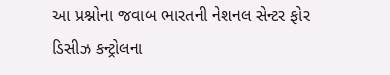આ પ્રશ્નોના જવાબ ભારતની નેશનલ સેન્ટર ફોર ડિસીઝ કન્ટ્રોલના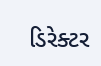ડિરેક્ટર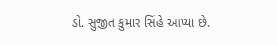ડો. સુજીત કુમાર સિંહે આપ્યા છે.